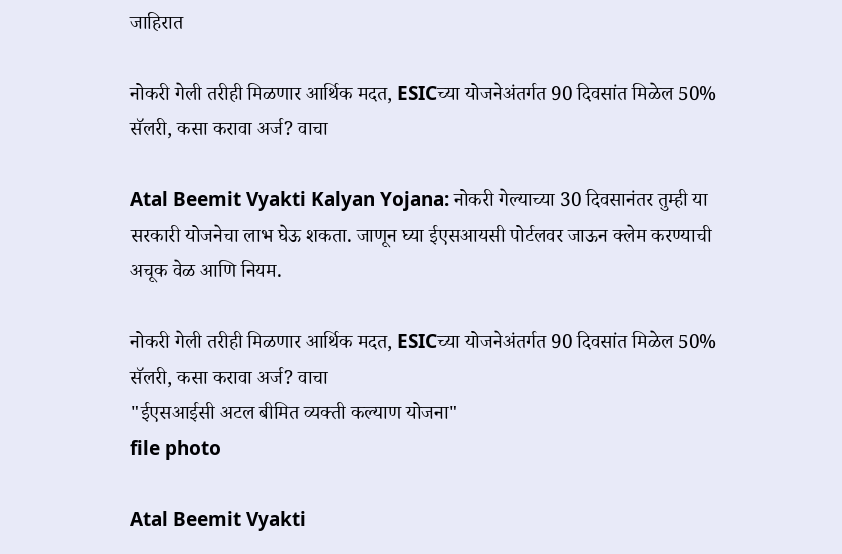जाहिरात

नोकरी गेली तरीही मिळणार आर्थिक मदत, ESICच्या योजनेअंतर्गत 90 दिवसांत मिळेल 50% सॅलरी, कसा करावा अर्ज? वाचा

Atal Beemit Vyakti Kalyan Yojana: नोकरी गेल्याच्या 30 दिवसानंतर तुम्ही या सरकारी योजनेचा लाभ घेऊ शकता. जाणून घ्या ईएसआयसी पोर्टलवर जाऊन क्लेम करण्याची अचूक वेळ आणि नियम.

नोकरी गेली तरीही मिळणार आर्थिक मदत, ESICच्या योजनेअंतर्गत 90 दिवसांत मिळेल 50% सॅलरी, कसा करावा अर्ज? वाचा
"ईएसआईसी अटल बीमित व्यक्ती कल्याण योजना"
file photo

Atal Beemit Vyakti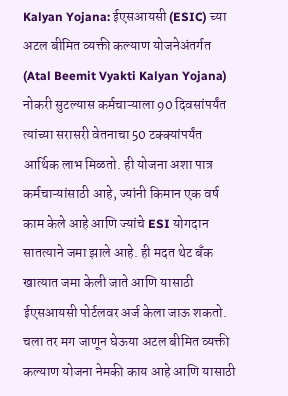Kalyan Yojana: ईएसआयसी (ESIC) च्या अटल बीमित व्यक्ती कल्याण योजनेअंतर्गत (Atal Beemit Vyakti Kalyan Yojana) नोकरी सुटल्यास कर्मचाऱ्याला 90 दिवसांपर्यंत त्यांच्या सरासरी वेतनाचा 50 टक्क्यांपर्यंत आर्थिक लाभ मिळतो. ही योजना अशा पात्र कर्मचाऱ्यांसाठी आहे, ज्यांनी किमान एक वर्ष काम केले आहे आणि ज्यांचे ESI योगदान सातत्याने जमा झाले आहे. ही मदत थेट बँक खात्यात जमा केली जाते आणि यासाठी ईएसआयसी पोर्टलवर अर्ज केला जाऊ शकतो. चला तर मग जाणून घेऊया अटल बीमित व्यक्ती कल्याण योजना नेमकी काय आहे आणि यासाठी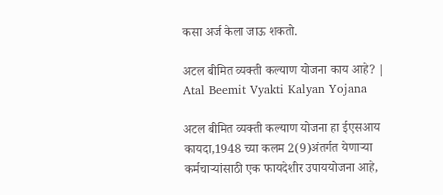कसा अर्ज केला जाऊ शकतो.

अटल बीमित व्यक्ती कल्याण योजना काय आहे? | Atal Beemit Vyakti Kalyan Yojana

अटल बीमित व्यक्ती कल्याण योजना हा ईएसआय कायदा,1948 च्या कलम 2(9)अंतर्गत येणाऱ्या कर्मचाऱ्यांसाठी एक फायदेशीर उपाययोजना आहे,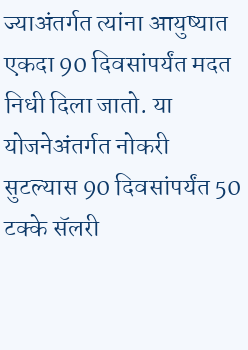ज्याअंतर्गत त्यांना आयुष्यात एकदा 90 दिवसांपर्यंत मदत निधी दिला जातो. या योजनेअंतर्गत नोकरी सुटल्यास 90 दिवसांपर्यंत 50 टक्के सॅलरी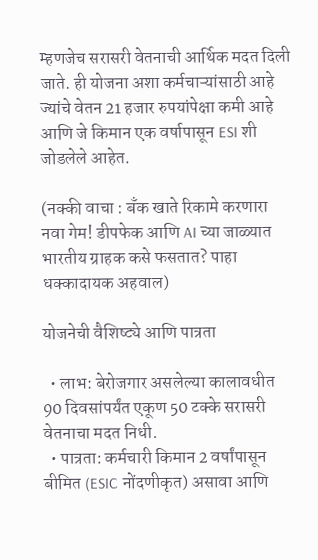म्हणजेच सरासरी वेतनाची आर्थिक मदत दिली जाते. ही योजना अशा कर्मचाऱ्यांसाठी आहे ज्यांचे वेतन 21 हजार रुपयांपेक्षा कमी आहे आणि जे किमान एक वर्षापासून ESI शी जोडलेले आहेत.

(नक्की वाचा : बँक खाते रिकामे करणारा नवा गेम! डीपफेक आणि AI च्या जाळ्यात भारतीय ग्राहक कसे फसतात? पाहा धक्कादायक अहवाल)

योजनेची वैशिष्ट्ये आणि पात्रता

  • लाभ: बेरोजगार असलेल्या कालावधीत 90 दिवसांपर्यंत एकूण 50 टक्के सरासरी वेतनाचा मदत निधी.
  • पात्रता: कर्मचारी किमान 2 वर्षांपासून बीमित (ESIC नोंदणीकृत) असावा आणि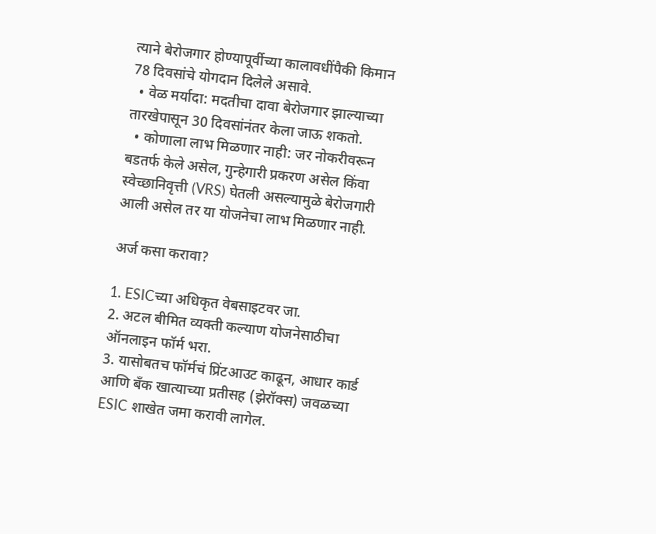त्याने बेरोजगार होण्यापूर्वीच्या कालावधींपैकी किमान 78 दिवसांचे योगदान दिलेले असावे.
  • वेळ मर्यादा: मदतीचा दावा बेरोजगार झाल्याच्या तारखेपासून 30 दिवसांनंतर केला जाऊ शकतो.
  • कोणाला लाभ मिळणार नाही: जर नोकरीवरून बडतर्फ केले असेल, गुन्हेगारी प्रकरण असेल किंवा स्वेच्छानिवृत्ती (VRS) घेतली असल्यामुळे बेरोजगारी आली असेल तर या योजनेचा लाभ मिळणार नाही.

अर्ज कसा करावा?

1. ESICच्या अधिकृत वेबसाइटवर जा.
2. अटल बीमित व्यक्ती कल्याण योजनेसाठीचा ऑनलाइन फॉर्म भरा.
3. यासोबतच फॉर्मचं प्रिंटआउट काढून, आधार कार्ड आणि बँक खात्याच्या प्रतीसह (झेरॉक्स) जवळच्या ESIC शाखेत जमा करावी लागेल.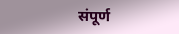संपूर्ण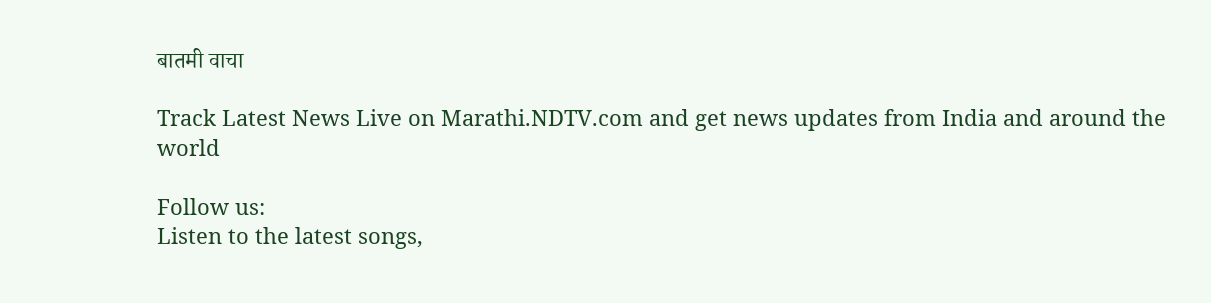बातमी वाचा

Track Latest News Live on Marathi.NDTV.com and get news updates from India and around the world

Follow us:
Listen to the latest songs,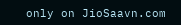only on JioSaavn.com